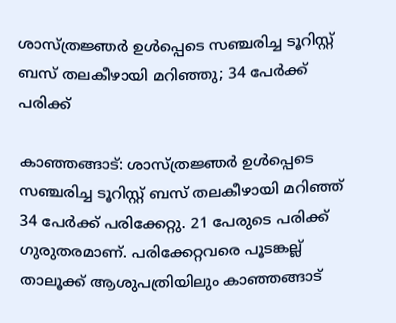ശാസ്ത്രജ്ഞർ ഉൾപ്പെടെ സഞ്ചരിച്ച ടൂറിസ്റ്റ് ബസ് തലകീഴായി മറിഞ്ഞു; 34 പേർക്ക് പരിക്ക്

കാഞ്ഞങ്ങാട്: ശാസ്ത്രജ്ഞർ ഉൾപ്പെടെ സഞ്ചരിച്ച ടൂറിസ്റ്റ് ബസ് തലകീഴായി മറിഞ്ഞ് 34 പേർക്ക് പരിക്കേറ്റു. 21 പേരുടെ പരിക്ക് ഗുരുതരമാണ്. പരിക്കേറ്റവരെ പൂടങ്കല്ല് താലൂക്ക് ആശുപത്രിയിലും കാഞ്ഞങ്ങാട്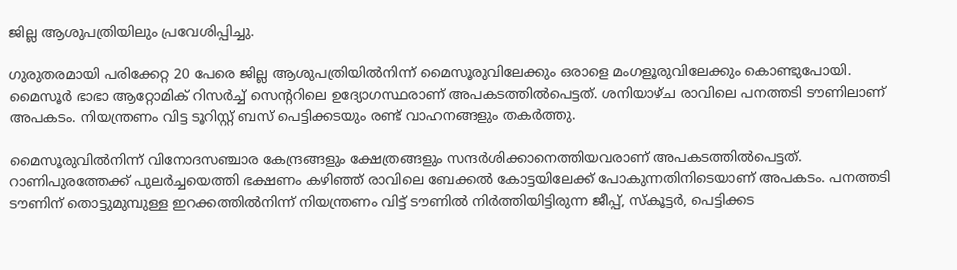ജില്ല ആശുപത്രിയിലും പ്രവേശിപ്പിച്ചു.

ഗുരുതരമായി പരിക്കേറ്റ 20 പേരെ ജില്ല ആശുപത്രിയിൽനിന്ന് മൈസൂരുവിലേക്കും ഒരാളെ മംഗളൂരുവിലേക്കും കൊണ്ടുപോയി. മൈസൂർ ഭാഭാ ആറ്റോമിക് റിസർച്ച് സെന്ററിലെ ഉദ്യോഗസ്ഥരാണ് അപകടത്തിൽപെട്ടത്. ശനിയാഴ്ച രാവിലെ പനത്തടി ടൗണിലാണ് അപകടം. നിയന്ത്രണം വിട്ട ടൂറിസ്റ്റ് ബസ് പെട്ടിക്കടയും രണ്ട് വാഹനങ്ങളും തകർത്തു.

മൈസൂരുവിൽനിന്ന് വിനോദസഞ്ചാര കേന്ദ്രങ്ങളും ക്ഷേത്രങ്ങളും സന്ദർശിക്കാനെത്തിയവരാണ് അപകടത്തിൽപെട്ടത്. റാണിപുരത്തേക്ക് പുലർച്ചയെത്തി ഭക്ഷണം കഴിഞ്ഞ് രാവിലെ ബേക്കൽ കോട്ടയിലേക്ക് പോകുന്നതിനിടെയാണ് അപകടം. പനത്തടി ടൗണിന് തൊട്ടുമുമ്പുള്ള ഇറക്കത്തിൽനിന്ന് നിയന്ത്രണം വിട്ട് ടൗണിൽ നിർത്തിയിട്ടിരുന്ന ജീപ്പ്, സ്കൂട്ടർ, പെട്ടിക്കട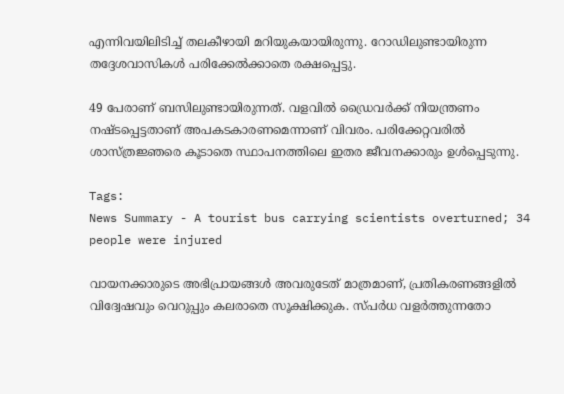എന്നിവയിലിടിച്ച് തലകീഴായി മറിയുകയായിരുന്നു. റോഡിലുണ്ടായിരുന്ന തദ്ദേശവാസികൾ പരിക്കേൽക്കാതെ രക്ഷപ്പെട്ടു.

49 പേരാണ് ബസിലുണ്ടായിരുന്നത്. വളവിൽ ഡ്രൈവർക്ക് നിയന്ത്രണം നഷ്ടപ്പെട്ടതാണ് അപകടകാരണമെന്നാണ് വിവരം. പരിക്കേറ്റവരിൽ ശാസ്ത്രജ്ഞരെ കൂടാതെ സ്ഥാപനത്തിലെ ഇതര ജീവനക്കാരും ഉൾപ്പെടുന്നു.

Tags:
News Summary - A tourist bus carrying scientists overturned; 34 people were injured

വായനക്കാരുടെ അഭിപ്രായങ്ങള്‍ അവരുടേത് മാത്രമാണ്, പ്രതികരണങ്ങളിൽ വിദ്വേഷവും വെറുപ്പും കലരാതെ സൂക്ഷിക്കുക. സ്പർധ വളർത്തുന്നതോ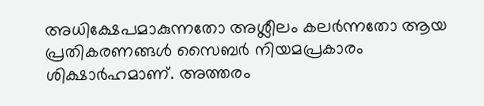അധിക്ഷേപമാകുന്നതോ അശ്ലീലം കലർന്നതോ ആയ പ്രതികരണങ്ങൾ സൈബർ നിയമപ്രകാരം ശിക്ഷാർഹമാണ്. അത്തരം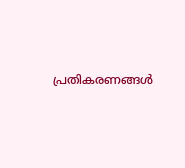പ്രതികരണങ്ങൾ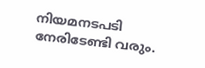നിയമനടപടി നേരിടേണ്ടി വരും.